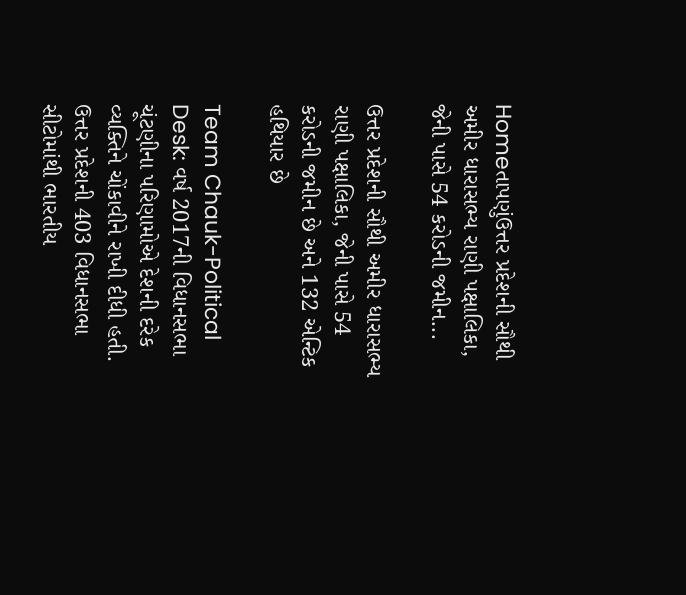Homeતાપણુંઉત્તર પ્રદેશની સૌથી અમીર ધારાસભ્ય રાણી પક્ષાલિકા, જેની પાસે 54 કરોડની જમીન...

ઉત્તર પ્રદેશની સૌથી અમીર ધારાસભ્ય રાણી પક્ષાલિકા, જેની પાસે 54 કરોડની જમીન છે અને 132 એન્ટિક હથિયાર છે

Team Chauk-Political Desk: વર્ષ 2017ની વિધાનસભા ચૂંટણીના પરિણામોએ દેશની દરેક વ્યક્તિને ચોંકાવીને રાખી દીધી હતી. ઉત્તર પ્રદેશની 403 વિધાનસભા સીટોમાંથી ભારતીય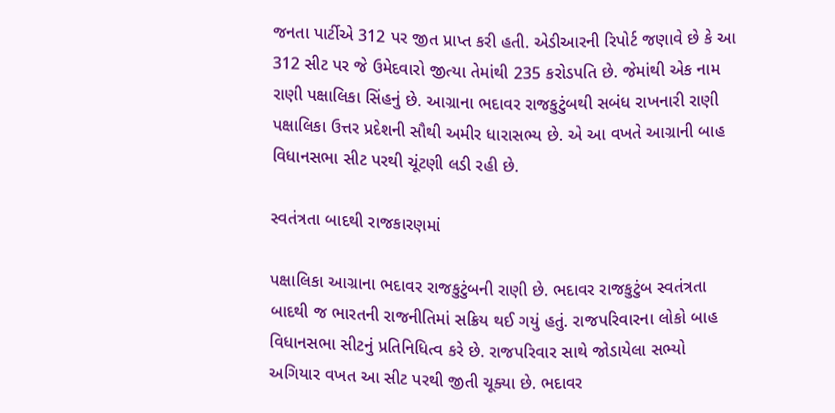જનતા પાર્ટીએ 312 પર જીત પ્રાપ્ત કરી હતી. એડીઆરની રિપોર્ટ જણાવે છે કે આ 312 સીટ પર જે ઉમેદવારો જીત્યા તેમાંથી 235 કરોડપતિ છે. જેમાંથી એક નામ રાણી પક્ષાલિકા સિંહનું છે. આગ્રાના ભદાવર રાજકુટુંબથી સબંધ રાખનારી રાણી પક્ષાલિકા ઉત્તર પ્રદેશની સૌથી અમીર ધારાસભ્ય છે. એ આ વખતે આગ્રાની બાહ વિધાનસભા સીટ પરથી ચૂંટણી લડી રહી છે.

સ્વતંત્રતા બાદથી રાજકારણમાં

પક્ષાલિકા આગ્રાના ભદાવર રાજકુટુંબની રાણી છે. ભદાવર રાજકુટુંબ સ્વતંત્રતા બાદથી જ ભારતની રાજનીતિમાં સક્રિય થઈ ગયું હતું. રાજપરિવારના લોકો બાહ વિધાનસભા સીટનું પ્રતિનિધિત્વ કરે છે. રાજપરિવાર સાથે જોડાયેલા સભ્યો અગિયાર વખત આ સીટ પરથી જીતી ચૂક્યા છે. ભદાવર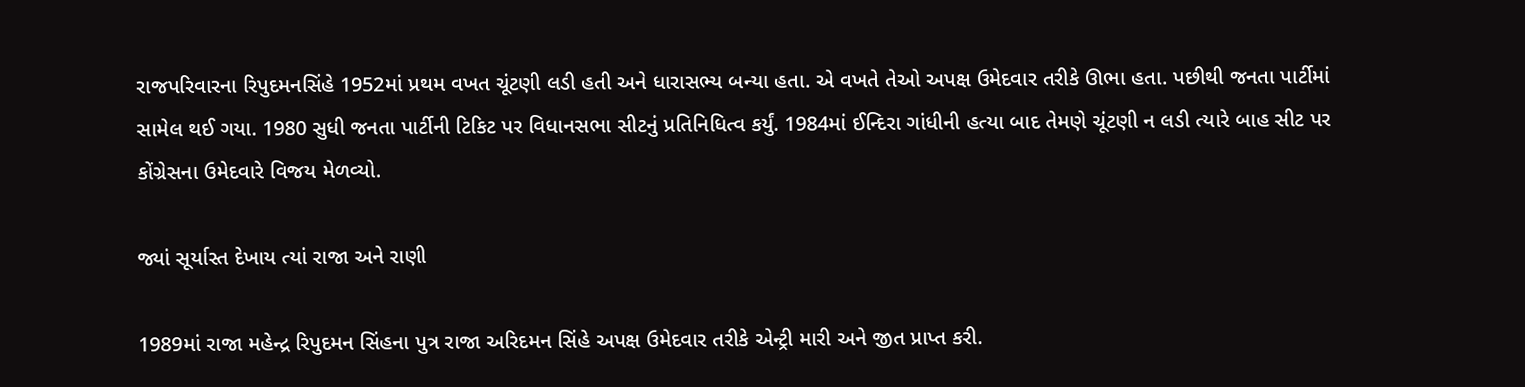રાજપરિવારના રિપુદમનસિંહે 1952માં પ્રથમ વખત ચૂંટણી લડી હતી અને ધારાસભ્ય બન્યા હતા. એ વખતે તેઓ અપક્ષ ઉમેદવાર તરીકે ઊભા હતા. પછીથી જનતા પાર્ટીમાં સામેલ થઈ ગયા. 1980 સુધી જનતા પાર્ટીની ટિકિટ પર વિધાનસભા સીટનું પ્રતિનિધિત્વ કર્યું. 1984માં ઈન્દિરા ગાંધીની હત્યા બાદ તેમણે ચૂંટણી ન લડી ત્યારે બાહ સીટ પર કોંગ્રેસના ઉમેદવારે વિજય મેળવ્યો.

જ્યાં સૂર્યાસ્ત દેખાય ત્યાં રાજા અને રાણી

1989માં રાજા મહેન્દ્ર રિપુદમન સિંહના પુત્ર રાજા અરિદમન સિંહે અપક્ષ ઉમેદવાર તરીકે એન્ટ્રી મારી અને જીત પ્રાપ્ત કરી.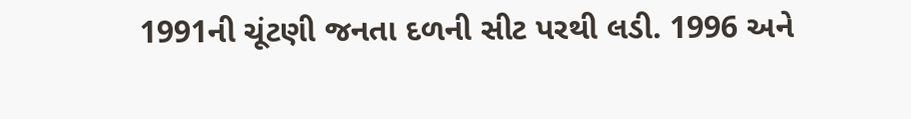1991ની ચૂંટણી જનતા દળની સીટ પરથી લડી. 1996 અને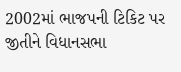2002માં ભાજપની ટિકિટ પર જીતીને વિધાનસભા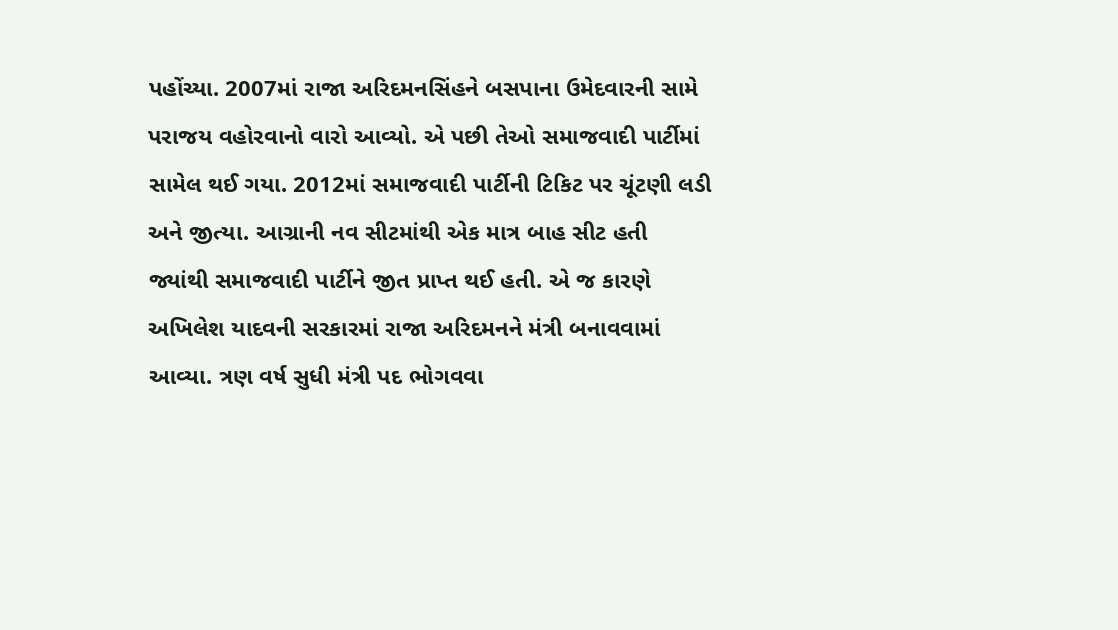પહોંચ્યા. 2007માં રાજા અરિદમનસિંહને બસપાના ઉમેદવારની સામે પરાજય વહોરવાનો વારો આવ્યો. એ પછી તેઓ સમાજવાદી પાર્ટીમાં સામેલ થઈ ગયા. 2012માં સમાજવાદી પાર્ટીની ટિકિટ પર ચૂંટણી લડી અને જીત્યા. આગ્રાની નવ સીટમાંથી એક માત્ર બાહ સીટ હતી જ્યાંથી સમાજવાદી પાર્ટીને જીત પ્રાપ્ત થઈ હતી. એ જ કારણે અખિલેશ યાદવની સરકારમાં રાજા અરિદમનને મંત્રી બનાવવામાં આવ્યા. ત્રણ વર્ષ સુધી મંત્રી પદ ભોગવવા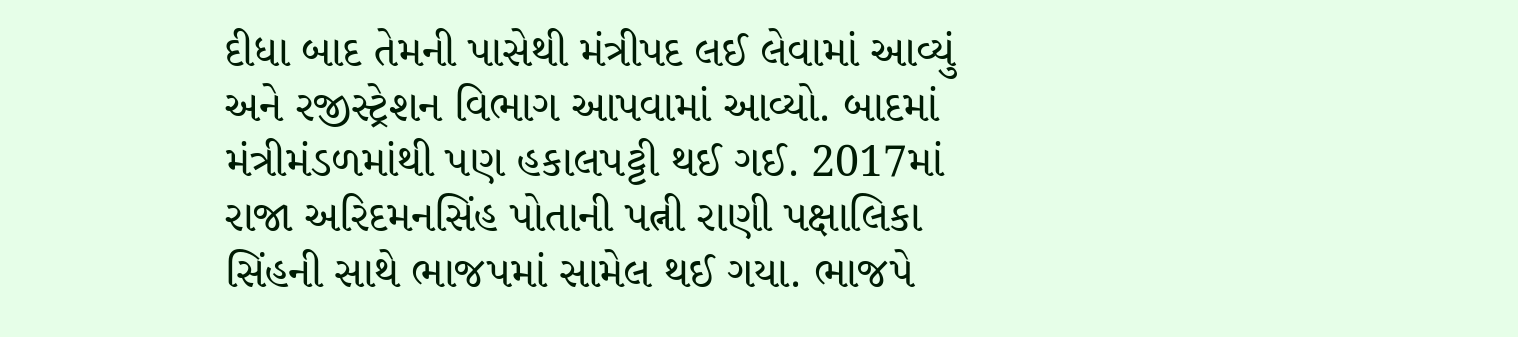દીધા બાદ તેમની પાસેથી મંત્રીપદ લઈ લેવામાં આવ્યું અને રજીસ્ટ્રેશન વિભાગ આપવામાં આવ્યો. બાદમાં મંત્રીમંડળમાંથી પણ હકાલપટ્ટી થઈ ગઈ. 2017માં રાજા અરિદમનસિંહ પોતાની પત્ની રાણી પક્ષાલિકા સિંહની સાથે ભાજપમાં સામેલ થઈ ગયા. ભાજપે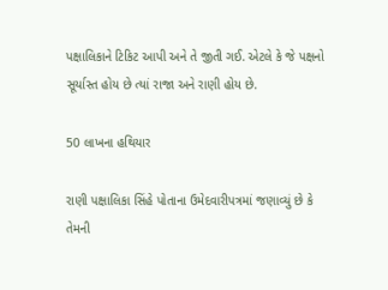પક્ષાલિકાને ટિકિટ આપી અને તે જીતી ગઈ. એટલે કે જે પક્ષનો સૂર્યાસ્ત હોય છે ત્યાં રાજા અને રાણી હોય છે.

50 લાખના હથિયાર

રાણી પક્ષાલિકા સિંહે પોતાના ઉમેદવારીપત્રમાં જણાવ્યું છે કે તેમની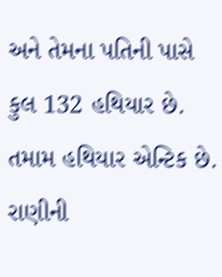અને તેમના પતિની પાસે કુલ 132 હથિયાર છે. તમામ હથિયાર એન્ટિક છે. રાણીની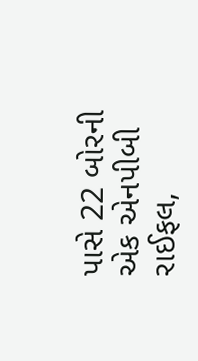પાસે 22 બોરની એક એનપીબી રાઈફલ,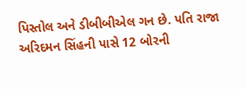પિસ્તોલ અને ડીબીબીએલ ગન છે. પતિ રાજા અરિદમન સિંહની પાસે 12 બોરની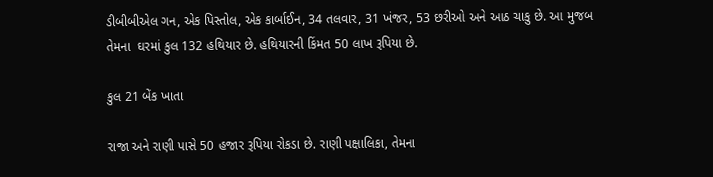ડીબીબીએલ ગન, એક પિસ્તોલ, એક કાર્બાઈન, 34 તલવાર, 31 ખંજર, 53 છરીઓ અને આઠ ચાકુ છે. આ મુજબ તેમના  ઘરમાં કુલ 132 હથિયાર છે. હથિયારની કિંમત 50 લાખ રૂપિયા છે.

કુલ 21 બેંક ખાતા

રાજા અને રાણી પાસે 50 હજાર રૂપિયા રોકડા છે. રાણી પક્ષાલિકા, તેમના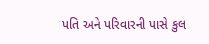પતિ અને પરિવારની પાસે કુલ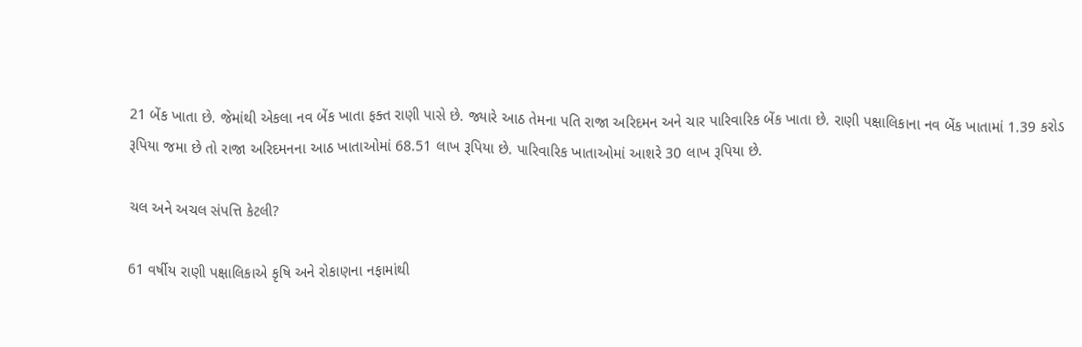21 બેંક ખાતા છે. જેમાંથી એકલા નવ બેંક ખાતા ફક્ત રાણી પાસે છે. જ્યારે આઠ તેમના પતિ રાજા અરિદમન અને ચાર પારિવારિક બેંક ખાતા છે. રાણી પક્ષાલિકાના નવ બેંક ખાતામાં 1.39 કરોડ રૂપિયા જમા છે તો રાજા અરિદમનના આઠ ખાતાઓમાં 68.51 લાખ રૂપિયા છે. પારિવારિક ખાતાઓમાં આશરે 30 લાખ રૂપિયા છે.

ચલ અને અચલ સંપત્તિ કેટલી?

61 વર્ષીય રાણી પક્ષાલિકાએ કૃષિ અને રોકાણના નફામાંથી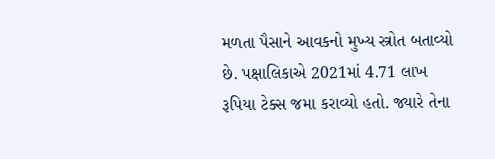મળતા પૈસાને આવકનો મુખ્ય સ્ત્રોત બતાવ્યો છે. પક્ષાલિકાએ 2021માં 4.71 લાખ રૂપિયા ટેક્સ જમા કરાવ્યો હતો. જ્યારે તેના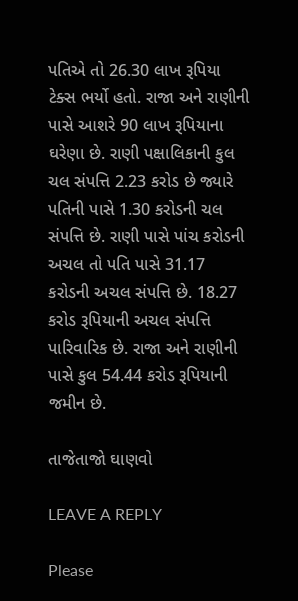પતિએ તો 26.30 લાખ રૂપિયા ટેક્સ ભર્યો હતો. રાજા અને રાણીની પાસે આશરે 90 લાખ રૂપિયાના ઘરેણા છે. રાણી પક્ષાલિકાની કુલ ચલ સંપત્તિ 2.23 કરોડ છે જ્યારે પતિની પાસે 1.30 કરોડની ચલ સંપત્તિ છે. રાણી પાસે પાંચ કરોડની અચલ તો પતિ પાસે 31.17 કરોડની અચલ સંપત્તિ છે. 18.27 કરોડ રૂપિયાની અચલ સંપત્તિ પારિવારિક છે. રાજા અને રાણીની પાસે કુલ 54.44 કરોડ રૂપિયાની જમીન છે.

તાજેતાજો ઘાણવો

LEAVE A REPLY

Please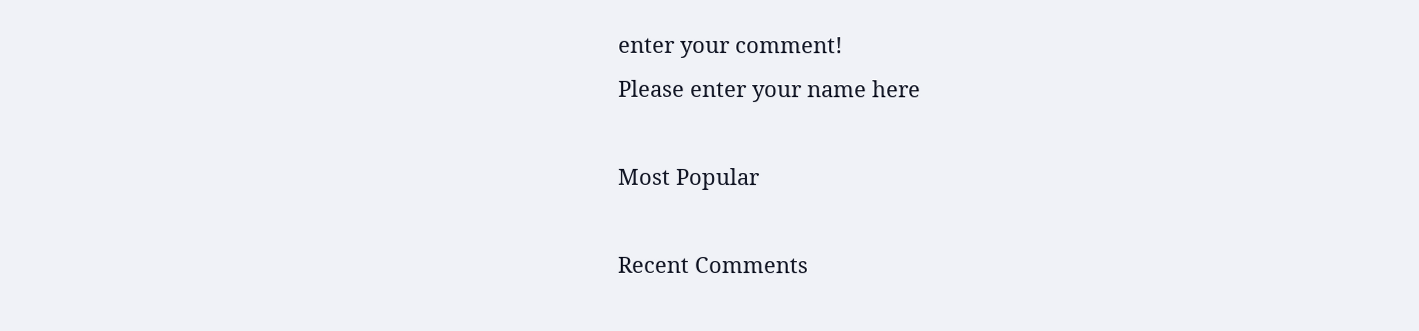enter your comment!
Please enter your name here

Most Popular

Recent Comments